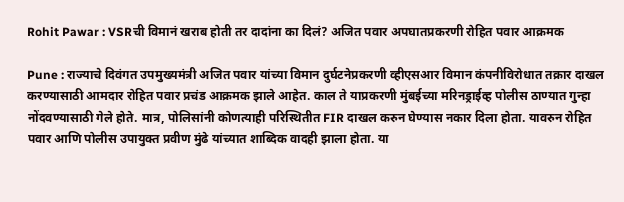Rohit Pawar : VSRची विमानं खराब होती तर दादांना का दिलं? अजित पवार अपघातप्रकरणी रोहित पवार आक्रमक

Pune : राज्याचे दिवंगत उपमुख्यमंत्री अजित पवार यांच्या विमान दुर्घटनेप्रकरणी व्हीएसआर विमान कंपनीविरोधात तक्रार दाखल करण्यासाठी आमदार रोहित पवार प्रचंड आक्रमक झाले आहेत. काल ते याप्रकरणी मुंबईच्या मरिनड्राईव्ह पोलीस ठाण्यात गुन्हा नोंदवण्यासाठी गेले होते. मात्र, पोलिसांनी कोणत्याही परिस्थितीत FIR दाखल करुन घेण्यास नकार दिला होता. यावरुन रोहित पवार आणि पोलीस उपायुक्त प्रवीण मुंढे यांच्यात शा‍ब्दिक वादही झाला होता. या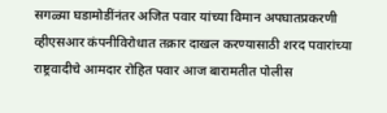सगळ्या घडामोडींनंतर अजित पवार यांच्या विमान अपघातप्रकरणी व्हीएसआर कंपनीविरोधात तक्रार दाखल करण्यासाठी शरद पवारांच्या राष्ट्रवादीचे आमदार रोहित पवार आज बारामतीत पोलीस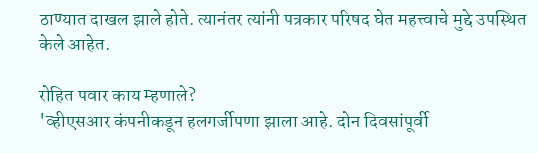ठाण्यात दाखल झाले होते. त्यानंतर त्यांनी पत्रकार परिषद घेत महत्त्वाचे मुद्दे उपस्थित केले आहेत.

रोहित पवार काय म्हणाले?
'व्हीएसआर कंपनीकडून हलगर्जीपणा झाला आहे. दोन दिवसांपूर्वी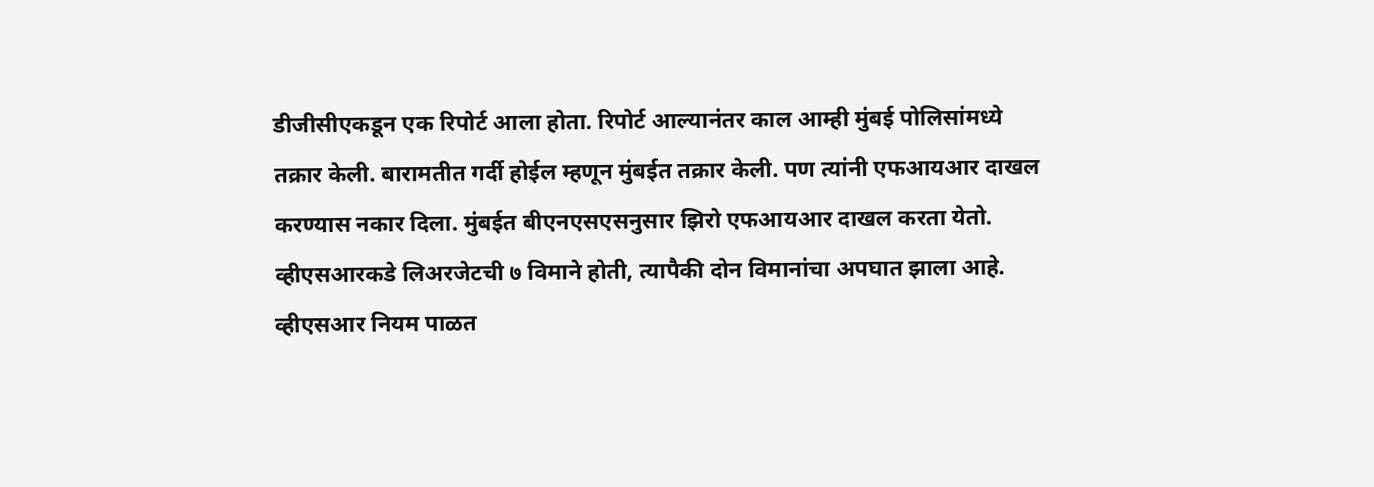डीजीसीएकडून एक रिपोर्ट आला होता. रिपोर्ट आल्यानंतर काल आम्ही मुंबई पोलिसांमध्ये तक्रार केली. बारामतीत गर्दी होईल म्हणून मुंबईत तक्रार केली. पण त्यांनी एफआयआर दाखल करण्यास नकार दिला. मुंबईत बीएनएसएसनुसार झिरो एफआयआर दाखल करता येतो. व्हीएसआरकडे लिअरजेटची ७ विमाने होती, त्यापैकी दोन विमानांचा अपघात झाला आहे. व्हीएसआर नियम पाळत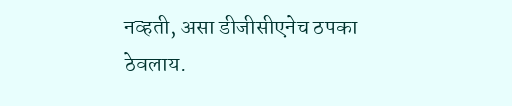नव्हती, असा डीजीसीएनेच ठपका ठेवलाय.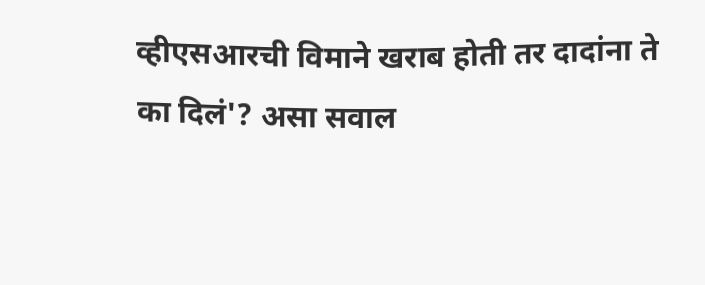व्हीएसआरची विमाने खराब होती तर दादांना ते का दिलं'? असा सवाल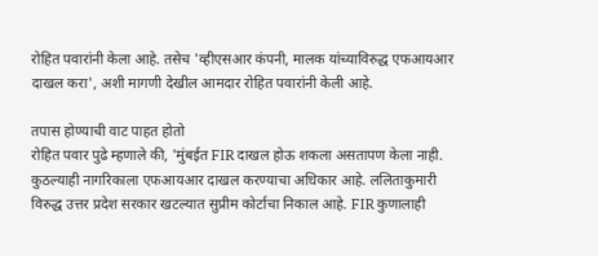रोहित पवारांनी केला आहे. तसेच 'व्हीएसआर कंपनी, मालक यांच्याविरुद्ध एफआयआर दाखल करा', अशी मागणी देखील आमदार रोहित पवारांनी केली आहे.

तपास होण्याची वाट पाहत होतो
रोहित पवार पुढे म्हणाले की, 'मुंबईत FIR दाखल होऊ शकला असतापण केला नाही. कुठल्याही नागरिकाला एफआयआर दाखल करण्याचा अधिकार आहे. ललिताकुमारी विरुद्ध उत्तर प्रदेश सरकार खटल्यात सुप्रीम कोर्टाचा निकाल आहे. FIR कुणालाही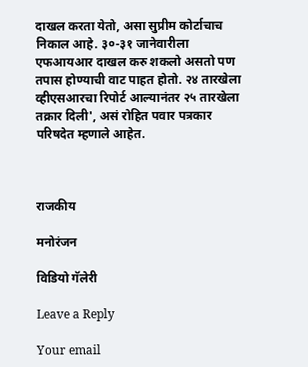दाखल करता येतो, असा सुप्रीम कोर्टाचाच निकाल आहे. ३०-३१ जानेवारीला एफआयआर दाखल करु शकलो असतो पण तपास होण्याची वाट पाहत होतो. २४ तारखेला व्हीएसआरचा रिपोर्ट आल्यानंतर २५ तारखेला तक्रार दिली', असं रोहित पवार पत्रकार परिषदेत म्हणाले आहेत.



राजकीय

मनोरंजन

विडियो गॅलेरी

Leave a Reply

Your email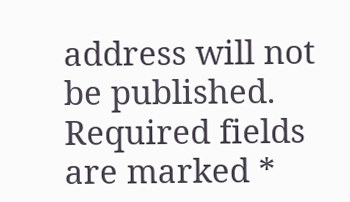address will not be published. Required fields are marked *